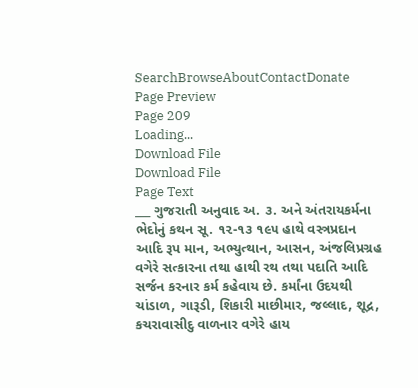SearchBrowseAboutContactDonate
Page Preview
Page 209
Loading...
Download File
Download File
Page Text
___ ગુજરાતી અનુવાદ અ. ૩. અને અંતરાયકર્મના ભેદોનું કથન સૂ. ૧૨-૧૩ ૧૯૫ હાથે વસ્ત્રપ્રદાન આદિ રૂપ માન, અભ્યુત્થાન, આસન, અંજલિપ્રગ્રહ વગેરે સત્કારના તથા હાથી રથ તથા પદાતિ આદિ સર્જન કરનાર કર્મ કહેવાય છે. કર્માંના ઉદયથી ચાંડાળ, ગારૂડી, શિકારી માછીમાર, જલ્લાદ, શૂદ્ર, કચરાવાસીદુ વાળનાર વગેરે હાય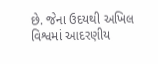છે. જેના ઉદયથી અખિલ વિશ્વમાં આદરણીય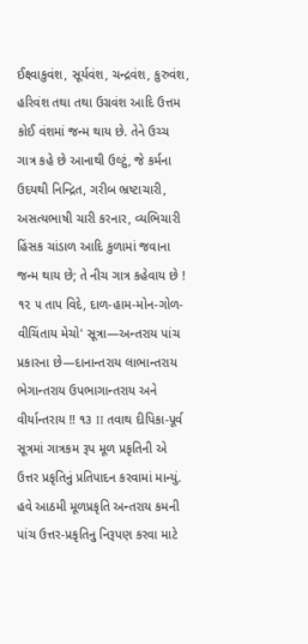ઈક્ષ્વાકુવંશ, સૂર્યવંશ, ચન્દ્રવંશ, કુરુવંશ, હરિવંશ તથા તથા ઉગ્રવંશ આદિ ઉત્તમ કોઈ વંશમાં જન્મ થાય છે. તેને ઉચ્ચ ગાત્ર કહે છે આનાથી ઉલ્ટું, જે કર્મના ઉદયથી નિન્દ્રિત, ગરીબ ભ્રષ્ટાચારી, અસત્યભાષી ચારી કરનાર, વ્યભિચારી હિંસક ચાંડાળ આદિ કુળામાં જવાના જન્મ થાય છે; તે નીચ ગાત્ર કહેવાય છે ! ૧૨ ૫ તાપ વિદે, દાળ-હામ-મોન-ગોળ-વીચિંતાય મેચો' સૂત્રા—અન્તરાય પાંચ પ્રકારના છે—દાનાન્તરાય લાભાન્તરાય ભેગાન્તરાય ઉપભાગાન્તરાય અને વીર્યાન્તરાય !! ૧૩ II તવાથ દીપિકા-પૂર્વ સૂત્રમાં ગાત્રકમ રૂપ મૂળ પ્રકૃતિની એ ઉત્તર પ્રકૃતિનું પ્રતિપાદન કરવામાં માન્યું. હવે આઠમી મૂળપ્રકૃતિ અન્તરાય કમની પાંચ ઉત્તર-પ્રકૃતિનુ નિરૂપણ કરવા માટે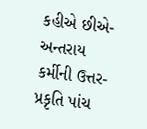કહીએ છીએ-અન્તરાય કર્મીની ઉત્તર-પ્રકૃતિ પાંચ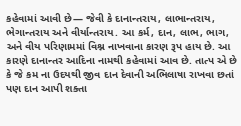કહેવામાં આવી છે— જેવી કે દાનાન્તરાય, લાભાન્તરાય, ભેગાન્તરાય અને વીર્યાન્તરાય. આ કર્મ, દાન, લાભ, ભાગ, અને વીય પરિણામમાં વિશ્ન નાખવાના કારણ રૂપ હાય છે. આ કારણે દાનાન્તર આદિના નામથી કહેવામાં આવ છે. તાત્પ એ છે કે જે કમ ના ઉદયથી જીવ દાન દેવાની અભિલાષા રાખવા છતાં પણ દાન આપી શક્તા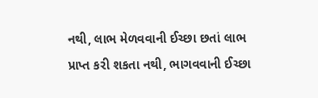નથી, લાભ મેળવવાની ઈચ્છા છતાં લાભ પ્રાપ્ત કરી શકતા નથી, ભાગવવાની ઈચ્છા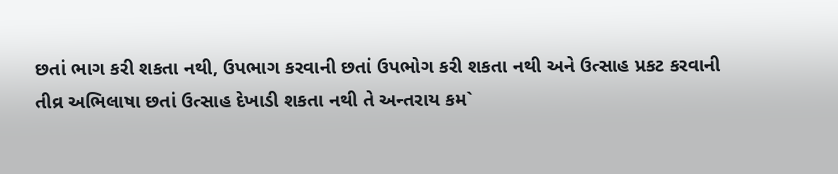છતાં ભાગ કરી શકતા નથી, ઉપભાગ કરવાની છતાં ઉપભોગ કરી શકતા નથી અને ઉત્સાહ પ્રકટ કરવાની તીવ્ર અભિલાષા છતાં ઉત્સાહ દેખાડી શકતા નથી તે અન્તરાય કમ`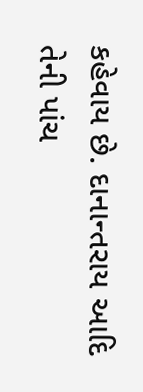કહેવાય છે. દાનાન્તરાય આદિ તેની પાંચ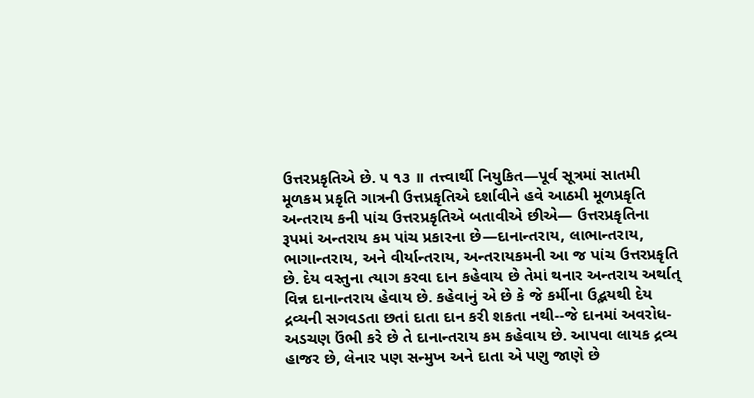ઉત્તરપ્રકૃતિએ છે. ૫ ૧૩ ॥ તત્ત્વાર્થી નિયુકિત—પૂર્વ સૂત્રમાં સાતમી મૂળકમ પ્રકૃતિ ગાત્રની ઉત્તપ્રકૃતિએ દર્શાવીને હવે આઠમી મૂળપ્રકૃતિ અન્તરાય કની પાંચ ઉત્તરપ્રકૃતિએ બતાવીએ છીએ— ઉત્તરપ્રકૃતિના રૂપમાં અન્તરાય કમ પાંચ પ્રકારના છે—દાનાન્તરાય, લાભાન્તરાય, ભાગાન્તરાય, અને વીર્યાન્તરાય, અન્તરાયકમની આ જ પાંચ ઉત્તરપ્રકૃતિ છે. દેય વસ્તુના ત્યાગ કરવા દાન કહેવાય છે તેમાં થનાર અન્તરાય અર્થાત્ વિન્ન દાનાન્તરાય હેવાય છે. કહેવાનું એ છે કે જે કર્મીના ઉદ્ભયથી દેય દ્રવ્યની સગવડતા છતાં દાતા દાન કરી શકતા નથી--જે દાનમાં અવરોધ-અડચણ ઉંભી કરે છે તે દાનાન્તરાય કમ કહેવાય છે. આપવા લાયક દ્રવ્ય હાજર છે, લેનાર પણ સન્મુખ અને દાતા એ પણુ જાણે છે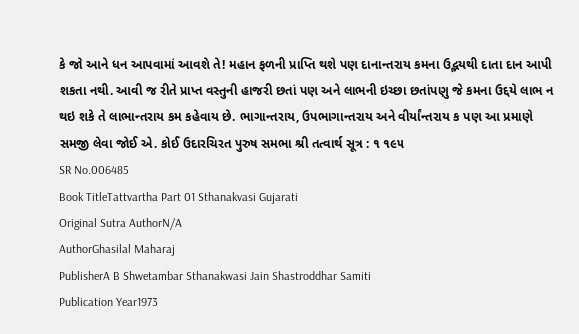કે જો આને ધન આપવામાં આવશે તે! મહાન ફળની પ્રાપ્તિ થશે પણ દાનાન્તરાય કમના ઉદ્ભયથી દાતા દાન આપી શકતા નથી. આવી જ રીતે પ્રાપ્ત વસ્તુની હાજરી છતાં પણ અને લાભની ઇચ્છા છતાંપણુ જે કમના ઉદ્દયે લાભ ન થઇ શકે તે લાભાન્તરાય કમ કહેવાય છે. ભાગાન્તરાય, ઉપભાગાન્તરાય અને વીર્યાંન્તરાય ક પણ આ પ્રમાણે સમજી લેવા જોઈ એ. કોઈ ઉદારચિરત પુરુષ સમભા શ્રી તત્વાર્થ સૂત્ર : ૧ ૧૯૫
SR No.006485
Book TitleTattvartha Part 01 Sthanakvasi Gujarati
Original Sutra AuthorN/A
AuthorGhasilal Maharaj
PublisherA B Shwetambar Sthanakwasi Jain Shastroddhar Samiti
Publication Year1973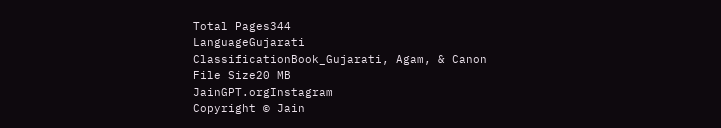Total Pages344
LanguageGujarati
ClassificationBook_Gujarati, Agam, & Canon
File Size20 MB
JainGPT.orgInstagram
Copyright © Jain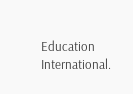Education International.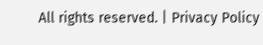All rights reserved. | Privacy Policy